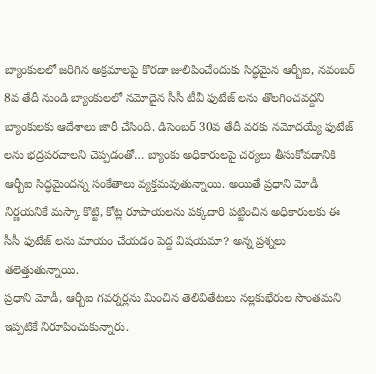బ్యాంకులలో జరిగిన అక్రమాలపై కొరడా జులిపించేందుకు సిద్ధమైన ఆర్బీఐ, నవంబర్ 8వ తేదీ నుండి బ్యాంకులలో నమోదైన సీసీ టీవీ ఫుటేజ్ లను తొలగించవద్దని బ్యాంకులకు ఆదేశాలు జారీ చేసింది. డిసెంబర్ 30వ తేదీ వరకు నమోదయ్యే ఫుటేజ్ లను భద్రపరచాలని చెప్పడంతో… బ్యాంకు అధికారులపై చర్యలు తీసుకోవడానికి ఆర్బీఐ సిద్ధమైందన్న సంకేతాలు వ్యక్తమవుతున్నాయి. అయితే ప్రధాని మోడీ నిర్ణయనికే మస్కా కొట్టి, కోట్ల రూపాయలను పక్కదారి పట్టించిన అధికారులకు ఈ సీసీ ఫుటేజ్ లను మాయం చేయడం పెద్ద విషయమా? అన్న ప్రశ్నలు తలెత్తుతున్నాయి.
ప్రధాని మోడీ, ఆర్బీఐ గవర్నర్లను మించిన తెలివితేటలు నల్లకుభేరుల సొంతమని ఇప్పటికే నిరూపించుకున్నారు.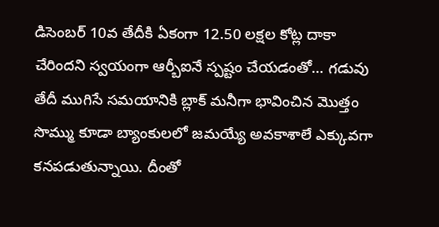డిసెంబర్ 10వ తేదీకి ఏకంగా 12.50 లక్షల కోట్ల దాకా చేరిందని స్వయంగా ఆర్బీఐనే స్పష్టం చేయడంతో… గడువు తేదీ ముగిసే సమయానికి బ్లాక్ మనీగా భావించిన మొత్తం సొమ్ము కూడా బ్యాంకులలో జమయ్యే అవకాశాలే ఎక్కువగా కనపడుతున్నాయి. దీంతో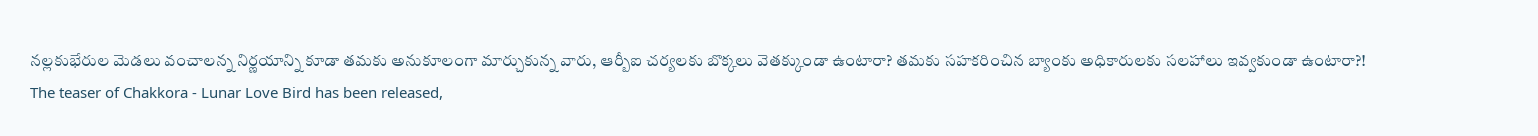నల్లకుభేరుల మెడలు వంచాలన్న నిర్ణయాన్ని కూడా తమకు అనుకూలంగా మార్చుకున్న వారు, ఆర్బీఐ చర్యలకు బొక్కలు వెతక్కుండా ఉంటారా? తమకు సహకరించిన బ్యాంకు అధికారులకు సలహాలు ఇవ్వకుండా ఉంటారా?!
The teaser of Chakkora - Lunar Love Bird has been released,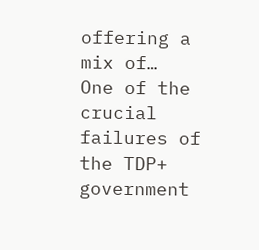offering a mix of…
One of the crucial failures of the TDP+ government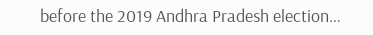before the 2019 Andhra Pradesh election…